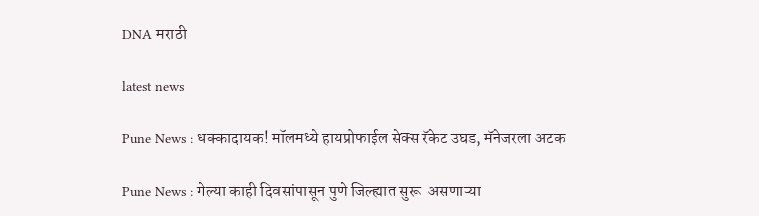DNA मराठी

latest news

Pune News : धक्कादायक! मॉलमध्ये हायप्रोफाईल सेक्स रॅकेट उघड, मॅनेजरला अटक

Pune News : गेल्या काही दिवसांपासून पुणे जिल्ह्यात सुरू  असणाऱ्या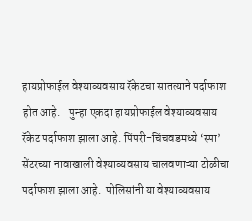हायप्रोफाईल वेश्याव्यवसाय रॅकेटचा सातत्याने पर्दाफाश होत आहे.    पुन्हा एकदा हायप्रोफाईल वेश्याव्यवसाय रॅकेट पर्दाफाश झाला आहे. पिंपरी-चिंचवडमध्ये ‘स्पा’ सेंटरच्या नावाखाली वेश्याव्यवसाय चालवणाऱ्या टोळीचा पर्दाफाश झाला आहे.  पोलिसांनी या वेश्याव्यवसाय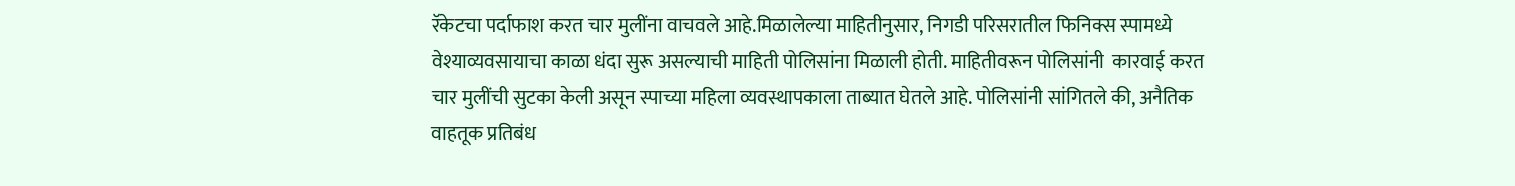रॅकेटचा पर्दाफाश करत चार मुलींना वाचवले आहे.मिळालेल्या माहितीनुसार, निगडी परिसरातील फिनिक्स स्पामध्ये वेश्याव्यवसायाचा काळा धंदा सुरू असल्याची माहिती पोलिसांना मिळाली होती. माहितीवरून पोलिसांनी  कारवाई करत चार मुलींची सुटका केली असून स्पाच्या महिला व्यवस्थापकाला ताब्यात घेतले आहे. पोलिसांनी सांगितले की, अनैतिक वाहतूक प्रतिबंध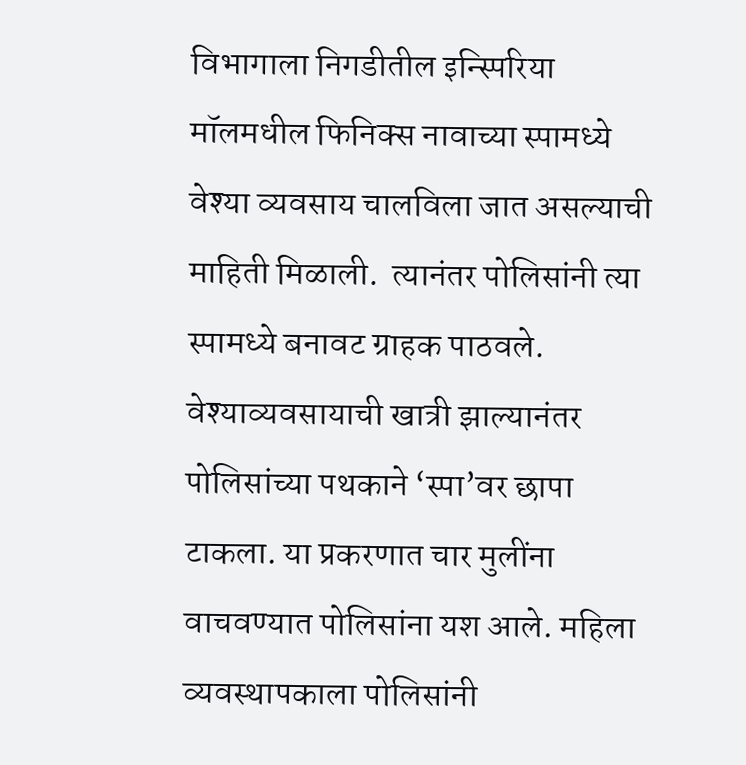विभागाला निगडीतील इन्स्पिरिया मॉलमधील फिनिक्स नावाच्या स्पामध्ये वेश्या व्यवसाय चालविला जात असल्याची माहिती मिळाली.  त्यानंतर पोलिसांनी त्या स्पामध्ये बनावट ग्राहक पाठवले. वेश्याव्यवसायाची खात्री झाल्यानंतर पोलिसांच्या पथकाने ‘स्पा’वर छापा टाकला. या प्रकरणात चार मुलींना वाचवण्यात पोलिसांना यश आले. महिला व्यवस्थापकाला पोलिसांनी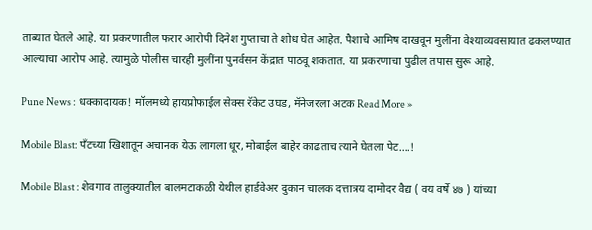ताब्यात घेतले आहे. या प्रकरणातील फरार आरोपी दिनेश गुप्ताचा ते शोध घेत आहेत. पैशाचे आमिष दाखवून मुलींना वेश्याव्यवसायात ढकलण्यात आल्याचा आरोप आहे. त्यामुळे पोलीस चारही मुलींना पुनर्वसन केंद्रात पाठवू शकतात. या प्रकरणाचा पुढील तपास सुरू आहे.

Pune News : धक्कादायक! मॉलमध्ये हायप्रोफाईल सेक्स रॅकेट उघड, मॅनेजरला अटक Read More »

Mobile Blast: पँटच्या खिशातून अचानक येऊ लागला धूर, मोबाईल बाहेर काढताच त्याने घेतला पेट….!

Mobile Blast : शेवगाव तालुक्यातील बालमटाकळी येथील हार्डवेअर दुकान चालक दत्तात्रय दामोदर वैद्य ( वय वर्षे ४७ ) यांच्या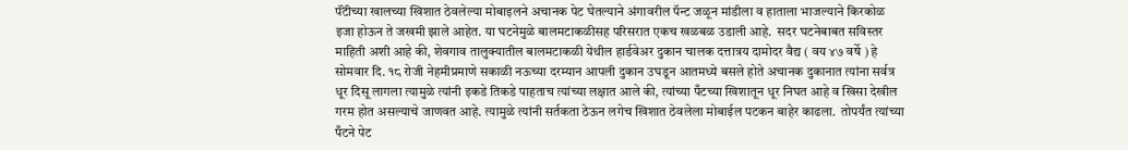पॅंटीच्या खालच्या खिशात ठेवलेल्या मोबाइलने अचानक पेट घेतल्याने अंगावरील पॅन्ट जळून मांडीला व हाताला भाजल्याने किरकोळ इजा होऊन ते जखमी झाले आहेत. या घटनेमुळे बालमटाकळीसह परिसरात एकच खळबळ उडाली आहे.  सदर घटनेबाबत सविस्तर माहिती अशी आहे की, शेवगाव तालुक्यातील बालमटाकळी येथील हार्डवेअर दुकान चालक दत्तात्रय दामोदर वैद्य ( वय ४७ वर्षे ) हे सोमवार दि. १८ रोजी नेहमीप्रमाणे सकाळी नऊच्या दरम्यान आपली दुकान उघडून आतमध्ये बसले होते अचानक दुकानात त्यांना सर्वत्र धूर दिसू लागला त्यामुळे त्यांनी इकडे तिकडे पाहताच त्यांच्या लक्षात आले की, त्यांच्या पँटच्या खिशातून धूर निघत आहे व खिसा देखील गरम होत असल्याचे जाणवत आहे. त्यामुळे त्यांनी सर्तकता ठेऊन लगेच खिशात ठेवलेला मोबाईल पटकन बाहेर काढला.  तोपर्यंत त्यांच्या पँटने पेट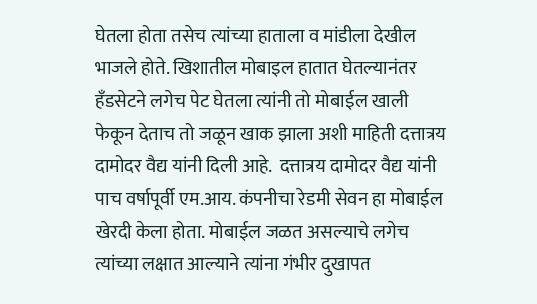घेतला होता तसेच त्यांच्या हाताला व मांडीला देखील भाजले होते. खिशातील मोबाइल हातात घेतल्यानंतर हँडसेटने लगेच पेट घेतला त्यांनी तो मोबाईल खाली फेकून देताच तो जळून खाक झाला अशी माहिती दत्तात्रय दामोदर वैद्य यांनी दिली आहे.  दत्तात्रय दामोदर वैद्य यांनी पाच वर्षापूर्वी एम.आय. कंपनीचा रेडमी सेवन हा मोबाईल खेरदी केला होता. मोबाईल जळत असल्याचे लगेच त्यांच्या लक्षात आल्याने त्यांना गंभीर दुखापत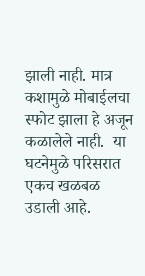झाली नाही. मात्र कशामुळे मोबाईलचा स्फोट झाला हे अजून कळालेले नाही.  या घटनेमुळे परिसरात एकच खळबळ उडाली आहे.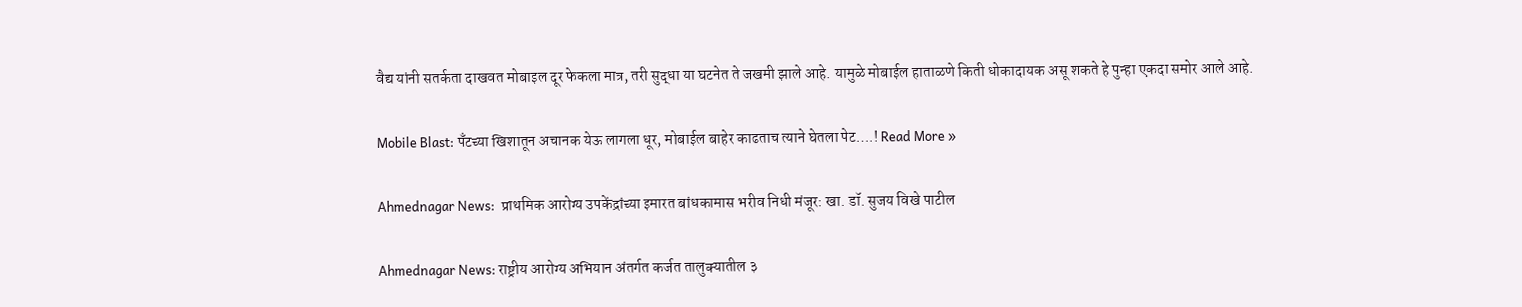वैद्य यांनी सतर्कता दाखवत मोबाइल दूर फेकला मात्र, तरी सुद्धा या घटनेत ते जखमी झाले आहे. यामुळे मोबाईल हाताळणे किती धोकादायक असू शकते हे पुन्हा एकदा समोर आले आहे.

Mobile Blast: पँटच्या खिशातून अचानक येऊ लागला धूर, मोबाईल बाहेर काढताच त्याने घेतला पेट….! Read More »

Ahmednagar News:  प्राथमिक आरोग्य उपकेंद्रांच्या इमारत बांधकामास भरीव निधी मंजूर: खा. डॉ. सुजय विखे पाटील

Ahmednagar News: राष्ट्रीय आरोग्य अभियान अंतर्गत कर्जत तालुक्यातील ३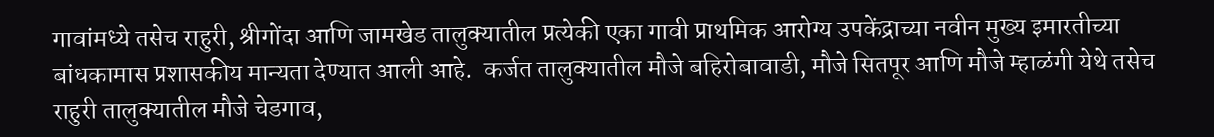गावांमध्ये तसेच राहुरी, श्रीगोंदा आणि जामखेड तालुक्यातील प्रत्येकी एका गावी प्राथमिक आरोग्य उपकेंद्राच्या नवीन मुख्य इमारतीच्या बांधकामास प्रशासकीय मान्यता देण्यात आली आहे.  कर्जत तालुक्यातील मौजे बहिरोबावाडी, मौजे सितपूर आणि मौजे म्हाळंगी येथे तसेच राहुरी तालुक्यातील मौजे चेडगाव,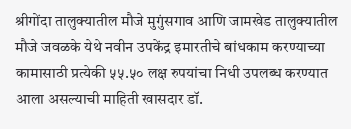श्रीगोंदा तालुक्यातील मौजे मुगुंसगाव आणि जामखेड तालुक्यातील मौजे जवळके येथे नवीन उपकेंद्र इमारतीचे बांधकाम करण्याच्या कामासाठी प्रत्येकी ५५.५० लक्ष रुपयांचा निधी उपलब्ध करण्यात आला असल्याची माहिती खासदार डॉ.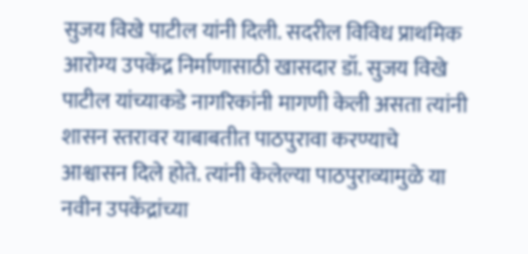सुजय विखे पाटील यांनी दिली. सदरील विविध प्राथमिक आरोग्य उपकेंद्र निर्माणासाठी खासदार डॉ. सुजय विखे पाटील यांच्याकडे नागरिकांनी मागणी केली असता त्यांनी शासन स्तरावर याबाबतीत पाठपुरावा करण्याचे आश्वासन दिले होते. त्यांनी केलेल्या पाठपुराव्यामुळे या नवीन उपकेंद्रांच्या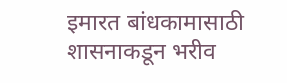इमारत बांधकामासाठी शासनाकडून भरीव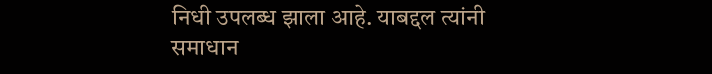निधी उपलब्ध झाला आहे. याबद्दल त्यांनी समाधान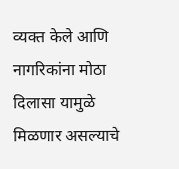व्यक्त केले आणि नागरिकांना मोठा दिलासा यामुळे मिळणार असल्याचे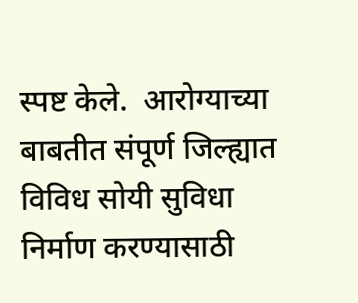स्पष्ट केले.  आरोग्याच्या बाबतीत संपूर्ण जिल्ह्यात विविध सोयी सुविधा निर्माण करण्यासाठी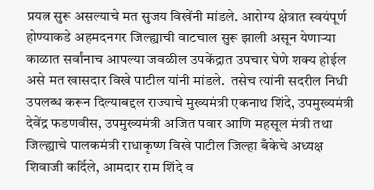प्रयत्न सुरू असल्याचे मत सुजय विखेंनी मांडले. आरोग्य क्षेत्रात स्वयंपूर्ण होण्याकडे अहमदनगर जिल्ह्याची वाटचाल सुरू झाली असून येणाऱ्या काळात सर्वांनाच आपल्या जवळील उपकेंद्रात उपचार घेणे शक्य होईल असे मत खासदार विखे पाटील यांनी मांडले.  तसेच त्यांनी सदरील निधी उपलब्ध करून दिल्याबद्दल राज्याचे मुख्यमंत्री एकनाथ शिंदे, उपमुख्यमंत्री देवेंद्र फडणवीस, उपमुख्यमंत्री अजित पवार आणि महसूल मंत्री तथा जिल्ह्याचे पालकमंत्री राधाकृष्ण विखे पाटील जिल्हा बँकेचे अध्यक्ष शिवाजी कर्दिले, आमदार राम शिंदे व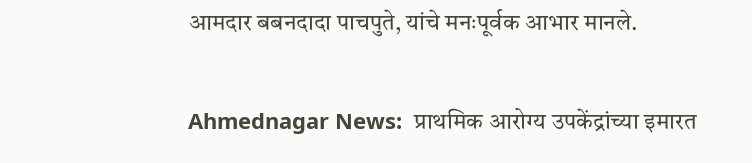आमदार बबनदादा पाचपुते, यांचे मनःपूर्वक आभार मानले.

Ahmednagar News:  प्राथमिक आरोग्य उपकेंद्रांच्या इमारत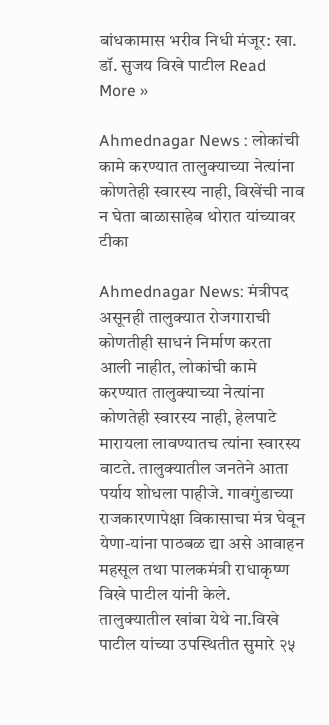बांधकामास भरीव निधी मंजूर: खा. डॉ. सुजय विखे पाटील Read More »

Ahmednagar News : लोकांची कामे करण्‍यात तालुक्‍याच्‍या नेत्‍यांना कोणतेही स्‍वारस्‍य नाही, विखेंची नाव न घेता बाळासाहेब थोरात यांच्यावर टीका

Ahmednagar News: मंत्रीपद असूनही तालुक्‍यात रोजगाराची कोणतीही साधनं निर्माण करता आली नाहीत, लोकांची कामे करण्‍यात तालुक्‍याच्‍या नेत्‍यांना कोणतेही स्‍वारस्‍य नाही, हेलपाटे मारायला लावण्‍यातच त्‍यांना स्‍वारस्‍य  वाटते. तालुक्‍यातील जनतेने आता पर्याय शोधला पाहीजे. गावगुंडाच्‍या  राजकारणापेक्षा विकासाचा मंत्र घेवून येणा-यांना पाठबळ द्या असे आवाहन महसूल तथा पालकमंत्री राधाकृष्‍ण विखे पाटील यांनी केले.  तालुक्‍यातील खांबा येथे ना.विखे पाटील यांच्‍या उपस्थितीत सुमारे २५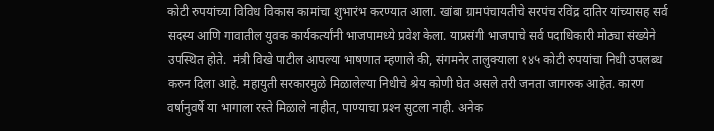कोटी रुपयांच्‍या विविध विकास कामांचा शुभारंभ करण्‍यात आला. खांबा ग्रामपंचायतीचे सरपंच रविंद्र दातिर यांच्‍यासह सर्व सदस्‍य आणि गावातील युवक कार्यकर्त्‍यांनी भाजपामध्‍ये प्रवेश केला. याप्रसंगी भाजपाचे सर्व पदाधिकारी मोठ्या संख्‍येने उपस्थित होते.  मंत्री विखे पाटील आपल्‍या भाषणात म्‍हणाले की, संगमनेर तालुक्‍याला १४५ कोटी रुपयांचा निधी उपलब्‍ध करुन दिला आहे. महायुती सरकारमुळे मिळालेल्‍या निधीचे श्रेय कोणी घेत असले तरी जनता जागरुक आहेत. कारण वर्षानुवर्षे या भागाला रस्‍ते मिळाले नाहीत, पाण्‍याचा प्रश्‍न सुटला नाही. अनेक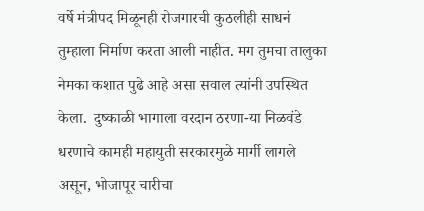वर्षे मंत्रीपद मिळूनही रोजगारची कुठलीही साधनं तुम्‍हाला निर्माण करता आली नाहीत. मग तुमचा तालुका नेमका कशात पुढे आहे असा सवाल त्‍यांनी उपस्थित केला.  दुष्‍काळी भागाला वरदान ठरणा-या निळवंडे धरणाचे कामही महायुती सरकारमुळे मार्गी लागले असून, भोजापूर चारीचा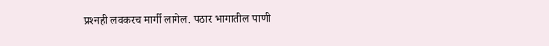प्रश्‍नही लवकरच मार्गी लागेल. पठार भागातील पाणी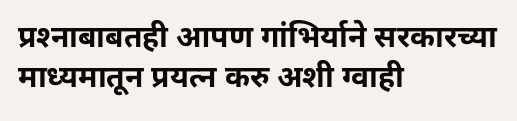प्रश्‍नाबाबतही आपण गांभिर्याने सरकारच्‍या माध्‍यमातून प्रयत्‍न करु अशी ग्‍वाही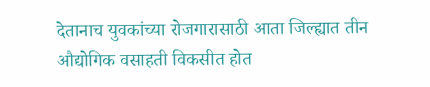देतानाच युवकांच्‍या रोजगारासाठी आता जिल्‍ह्यात तीन औद्योगिक वसाहती विकसीत होत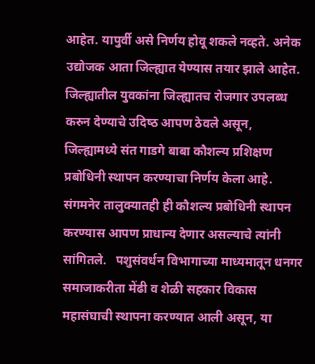आहेत. यापुर्वी असे निर्णय होवू शकले नव्‍हते. अनेक उद्योजक आता जिल्‍ह्यात येण्‍यास तयार झाले आहेत.  जिल्ह्यातील युवकांना जिल्‍ह्यातच रोजगार उप‍लब्‍ध करुन देण्‍याचे उदिष्‍ठ आपण ठेवले असून, जिल्‍ह्यामध्‍ये संत गाडगे बाबा कौशल्‍य प्रशिक्षण प्रबोधि‍नी स्‍थापन करण्‍याचा निर्णय केला आहे. संगमनेर तालुक्‍यातही ही कौशल्‍य प्रबोधिनी स्‍थापन करण्‍यास आपण प्राधान्‍य देणार असल्‍याचे त्‍यांनी सांगितले.   पशुसंवर्धन विभागाच्‍या माध्‍यमातून धनगर समाजाकरीता मेंढी व शेळी सहकार विकास महासंघाची स्‍थापना करण्‍यात आली असून, या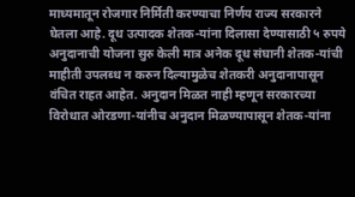माध्‍यमातून रोजगार निर्मिती करण्‍याचा निर्णय राज्‍य सरकारने घेतला आहे. दूध उत्‍पादक शेतक-यांना दिलासा देण्‍यासाठी ५ रुपये अनुदानाची योजना सुरु केली मात्र अनेक दूध संघानी शेतक-यांची माहीती उपलब्‍ध न करुन दिल्‍यामुळेच शेतकरी अनुदानापासून वंचित राहत आहेत. अनुदान मिळत नाही म्‍हणून सरकारच्‍या विरोधात ओरडणा-यांनीच अनुदान मिळण्‍यापासून शेतक-यांना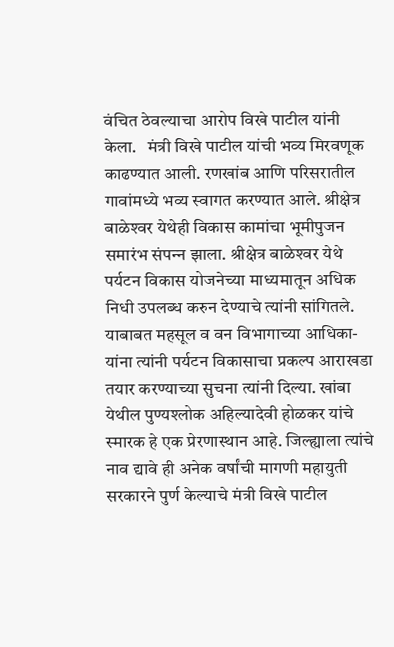वंचित ठेवल्‍याचा आरोप विखे पाटील यांनी केला.   मंत्री विखे पाटील यांची भव्‍य मिरवणूक काढण्‍यात आली. रणखांब आणि परिसरातील गावांमध्‍ये भव्‍य स्‍वागत करण्‍यात आले. श्रीक्षेत्र बाळेश्‍वर येथेही विकास कामांचा भूमीपुजन समारंभ संपन्‍न झाला. श्रीक्षेत्र बाळेश्‍वर येथे पर्यटन विकास योजनेच्‍या माध्‍यमातून अधिक निधी उपलब्‍ध करुन देण्‍याचे त्‍यांनी सांगितले. याबाबत महसूल व वन विभागाच्‍या आधिका-यांना त्‍यांनी पर्यटन विकासाचा प्रकल्‍प आराखडा तयार करण्‍याच्‍या सुचना त्‍यांनी दिल्‍या. खांबा येथील पुण्‍यश्‍लोक अहिल्‍यादेवी होळकर यांचे स्‍मारक हे एक प्रेरणास्‍थान आहे. जिल्‍ह्याला त्‍यांचे नाव द्यावे ही अनेक वर्षांची मागणी महायुती सरकारने पुर्ण केल्‍याचे मंत्री विखे पाटील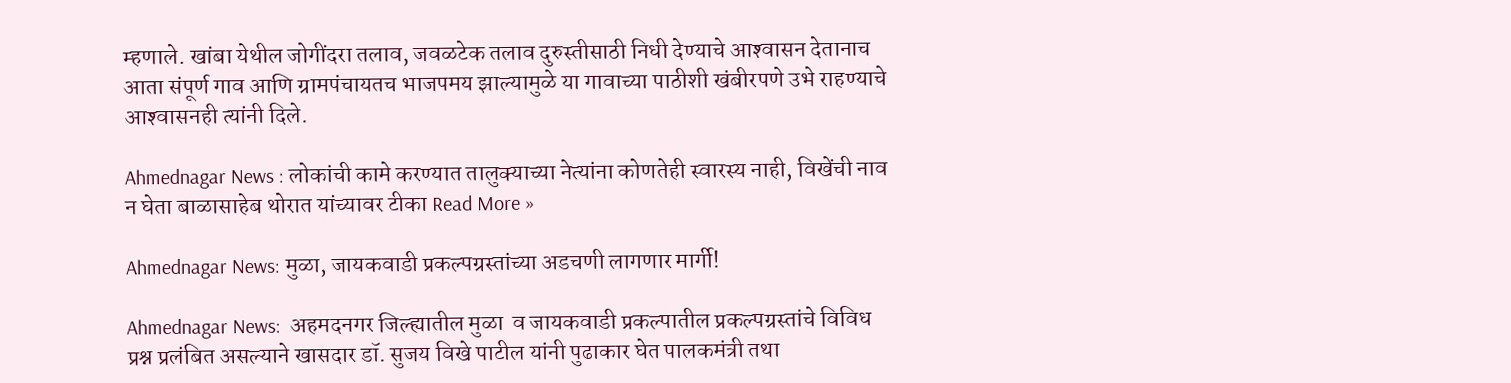म्‍हणाले. खांबा येथील जोगींदरा तलाव, जवळटेक तलाव दुरुस्‍तीसाठी निधी देण्‍याचे आश्‍वासन देतानाच आता संपूर्ण गाव आणि ग्रामपंचायतच भाजपमय झाल्‍यामुळे या गावाच्‍या पाठीशी खंबीरपणे उभे राहण्‍याचे आश्‍वासनही त्‍यांनी दिले.

Ahmednagar News : लोकांची कामे करण्‍यात तालुक्‍याच्‍या नेत्‍यांना कोणतेही स्‍वारस्‍य नाही, विखेंची नाव न घेता बाळासाहेब थोरात यांच्यावर टीका Read More »

Ahmednagar News: मुळा, जायकवाडी प्रकल्पग्रस्तांच्या अडचणी लागणार मार्गी!

Ahmednagar News:  अहमदनगर जिल्ह्यातील मुळा  व जायकवाडी प्रकल्पातील प्रकल्पग्रस्तांचे विविध प्रश्न प्रलंबित असल्याने खासदार डॉ. सुजय विखे पाटील यांनी पुढाकार घेत पालकमंत्री तथा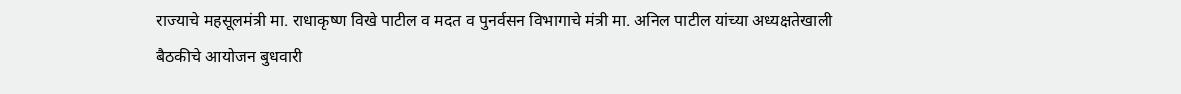राज्याचे महसूलमंत्री मा. राधाकृष्ण विखे पाटील व मदत व पुनर्वसन विभागाचे मंत्री मा. अनिल पाटील यांच्या अध्यक्षतेखाली बैठकीचे आयोजन बुधवारी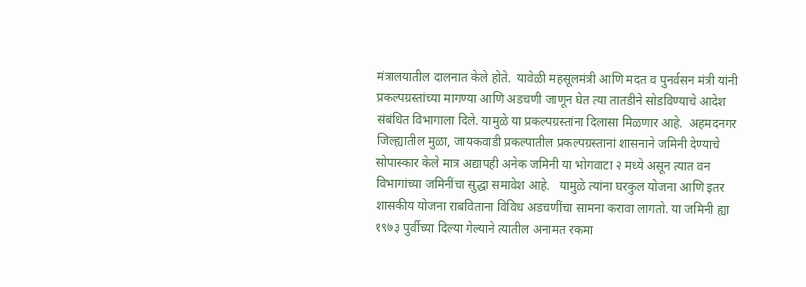मंत्रालयातील दालनात केले होते.  यावेळी महसूलमंत्री आणि मदत व पुनर्वसन मंत्री यांनी प्रकल्पग्रस्तांच्या मागण्या आणि अडचणी जाणून घेत त्या तातडीने सोडविण्याचे आदेश संबंधित विभागाला दिले. यामुळे या प्रकल्पग्रस्तांना दिलासा मिळणार आहे.  अहमदनगर जिल्ह्यातील मुळा, जायकवाडी प्रकल्पातील प्रकल्पग्रस्तानां शासनाने जमिनी देण्याचे सोपास्कार केले मात्र अद्यापही अनेक जमिनी या भोगवाटा २ मध्ये असून त्यात वन विभागांच्या जमिनींचा सुद्धा समावेश आहे.   यामुळे त्यांना घरकुल योजना आणि इतर शासकीय योजना राबविताना विविध अडचणींचा सामना करावा लागतो. या जमिनी ह्या १९७३ पुर्वीच्या दिल्या गेल्याने त्यातील अनामत रकमा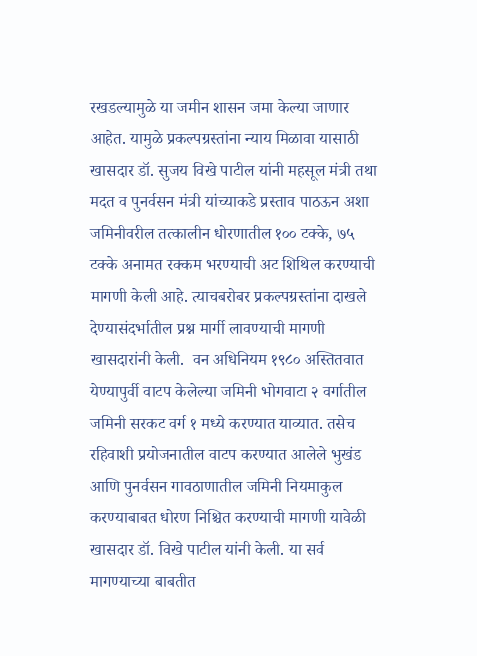रखडल्यामुळे या जमीन शासन जमा केल्या जाणार आहेत. यामुळे प्रकल्पग्रस्तांना न्याय मिळावा यासाठी खासदार डॉ. सुजय विखे पाटील यांनी महसूल मंत्री तथा मदत व पुनर्वसन मंत्री यांच्याकडे प्रस्ताव पाठऊन अशा जमिनीवरील तत्कालीन धोरणातील १०० टक्के, ७५ टक्के अनामत रक्कम भरण्याची अट शिथिल करण्याची मागणी केली आहे. त्याचबरोबर प्रकल्पग्रस्तांना दाखले देण्यासंदर्भातील प्रश्न मार्गी लावण्याची मागणी खासदारांनी केली.  वन अधिनियम १९८० अस्तितवात येण्यापुर्वी वाटप केलेल्या जमिनी भोगवाटा २ वर्गातील जमिनी सरकट वर्ग १ मध्ये करण्यात याव्यात. तसेच रहिवाशी प्रयोजनातील वाटप करण्यात आलेले भुखंड आणि पुनर्वसन गावठाणातील जमिनी नियमाकुल करण्याबाबत धोरण निश्चित करण्याची मागणी यावेळी खासदार डॉ. विखे पाटील यांनी केली. या सर्व मागण्याच्या बाबतीत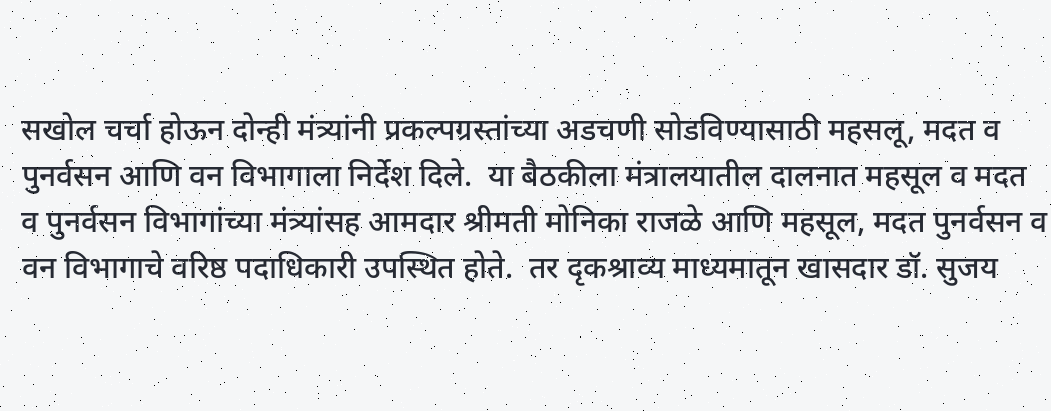सखोल चर्चा होऊन दोन्ही मंत्र्यांनी प्रकल्पग्रस्तांच्या अडचणी सोडविण्यासाठी महसलू, मदत व पुनर्वसन आणि वन विभागाला निर्देश दिले.  या बैठकीला मंत्रालयातील दालनात महसूल व मदत व पुनर्वसन विभागांच्या मंत्र्यांसह आमदार श्रीमती मोनिका राजळे आणि महसूल, मदत पुनर्वसन व वन विभागाचे वरिष्ठ पदाधिकारी उपस्थित होते.  तर दृकश्राव्य माध्यमातून खासदार डॉ. सुजय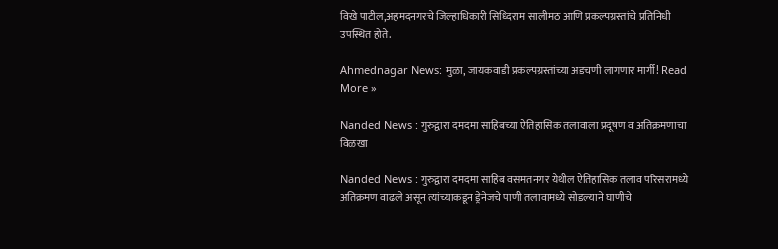विखे पाटील,अहमदनगरचे जिल्हाधिकारी सिध्दिराम सालीमठ आणि प्रकल्पग्रस्तांचे प्रतिनिधी उपस्थित होते.

Ahmednagar News: मुळा, जायकवाडी प्रकल्पग्रस्तांच्या अडचणी लागणार मार्गी! Read More »

Nanded News : गुरुद्वारा दमदमा साहिबच्या ऐतिहासिक तलावाला प्रदूषण व अतिक्रमणाचा विळखा

Nanded News : गुरुद्वारा दमदमा साहिब वसमतनगर येथील ऐतिहासिक तलाव परिसरामध्ये अतिक्रमण वाढले असून त्यांच्याकडून ड्रेनेजचे पाणी तलावामध्ये सोडल्याने घाणीचे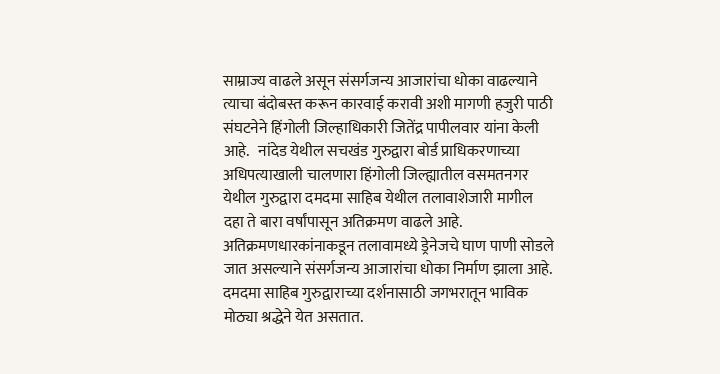साम्राज्य वाढले असून संसर्गजन्य आजारांचा धोका वाढल्याने त्याचा बंदोबस्त करून कारवाई करावी अशी मागणी हजुरी पाठी संघटनेने हिंगोली जिल्हाधिकारी जितेंद्र पापीलवार यांना केली आहे.   नांदेड येथील सचखंड गुरुद्वारा बोर्ड प्राधिकरणाच्या अधिपत्याखाली चालणारा हिंगोली जिल्ह्यातील वसमतनगर येथील गुरुद्वारा दमदमा साहिब येथील तलावाशेजारी मागील दहा ते बारा वर्षांपासून अतिक्रमण वाढले आहे.  अतिक्रमणधारकांनाकडून तलावामध्ये ड्रेनेजचे घाण पाणी सोडले जात असल्याने संसर्गजन्य आजारांचा धोका निर्माण झाला आहे. दमदमा साहिब गुरुद्वाराच्या दर्शनासाठी जगभरातून भाविक मोठ्या श्रद्धेने येत असतात.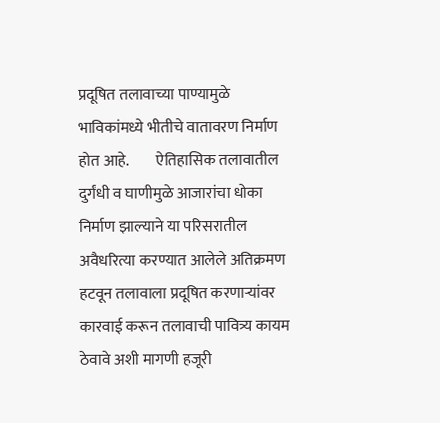प्रदूषित तलावाच्या पाण्यामुळे भाविकांमध्ये भीतीचे वातावरण निर्माण होत आहे.         ऐतिहासिक तलावातील दुर्गंधी व घाणीमुळे आजारांचा धोका निर्माण झाल्याने या परिसरातील अवैधरित्या करण्यात आलेले अतिक्रमण हटवून तलावाला प्रदूषित करणाऱ्यांवर कारवाई करून तलावाची पावित्र्य कायम ठेवावे अशी मागणी हजूरी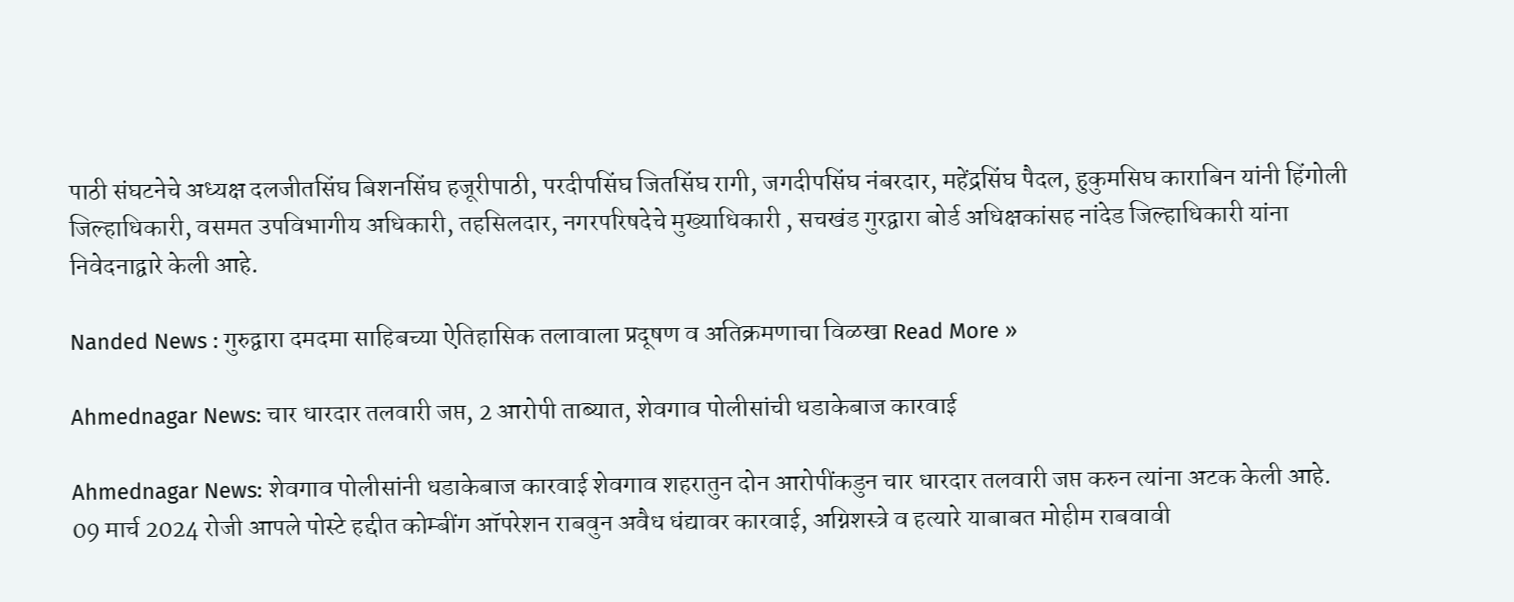पाठी संघटनेचे अध्यक्ष दलजीतसिंघ बिशनसिंघ हजूरीपाठी, परदीपसिंघ जितसिंघ रागी, जगदीपसिंघ नंबरदार, महेंद्रसिंघ पैदल, हुकुमसिघ काराबिन यांनी हिंगोली जिल्हाधिकारी, वसमत उपविभागीय अधिकारी, तहसिलदार, नगरपरिषदेचे मुख्याधिकारी , सचखंड गुरद्वारा बोर्ड अधिक्षकांसह नांदेड जिल्हाधिकारी यांना निवेदनाद्वारे केली आहे.

Nanded News : गुरुद्वारा दमदमा साहिबच्या ऐतिहासिक तलावाला प्रदूषण व अतिक्रमणाचा विळखा Read More »

Ahmednagar News: चार धारदार तलवारी जप्त, 2 आरोपी ताब्यात, शेवगाव पोलीसांची धडाकेबाज कारवाई

Ahmednagar News: शेवगाव पोलीसांनी धडाकेबाज कारवाई शेवगाव शहरातुन दोन आरोपींकडुन चार धारदार तलवारी जप्त करुन त्यांना अटक केली आहे.   09 मार्च 2024 रोजी आपले पोस्टे हद्दीत कोम्बींग ऑपरेशन राबवुन अवैध धंद्यावर कारवाई, अग्निशस्त्रे व हत्यारे याबाबत मोहीम राबवावी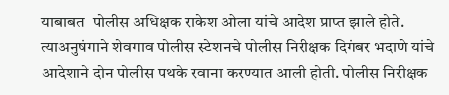याबाबत  पोलीस अधिक्षक राकेश ओला यांचे आदेश प्राप्त झाले होते.   त्याअनुषंगाने शेवगाव पोलीस स्टेशनचे पोलीस निरीक्षक दिगंबर भदाणे यांचे आदेशाने दोन पोलीस पथके रवाना करण्यात आली होती. पोलीस निरीक्षक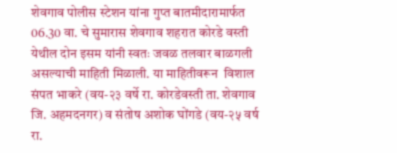शेवगाव पोलीस स्टेशन यांना गुप्त बातमीदारामार्फत 06.30 वा. चे सुमारास शेवगाव शहरात कोरडे वस्ती येथील दोन इसम यांनी स्वतः जवळ तलवार बाळगली असल्याची माहिती मिळाली. या माहितीवरून  विशाल संपत भाकरे (वय-२३ वर्षे रा. कोरडेवस्ती ता. शेवगाव जि. अहमदनगर) व संतोष अशोक घोंगडे (वय-२५ वर्ष रा.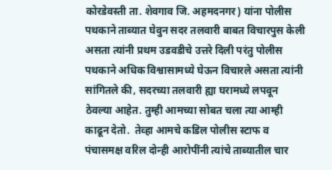कोरडेवस्ती ता. शेवगाव जि. अहमदनगर) यांना पोलीस पथकाने ताब्यात घेवुन सदर तलवारी बाबत विचारपुस केली असता त्यांनी प्रथम उडवडीचे उत्तरे दिली परंतु पोलीस पथकाने अधिक विश्वासामध्ये घेऊन विचारले असता त्यांनी सांगितले की, सदरच्या तलवारी ह्या घरामध्ये लपवून ठेवल्या आहेत. तुम्ही आमच्या सोबत चला त्या आम्ही काढून देतो.  तेव्हा आमचे कडिल पोलीस स्टाफ व पंचासमक्ष वरिल दोन्ही आरोपींनी त्यांचे ताब्यातील चार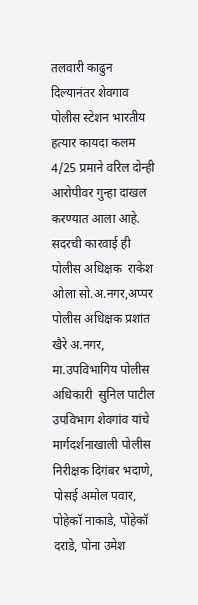तलवारी काढुन दिल्यानंतर शेवगाव पोलीस स्टेशन भारतीय हत्यार कायदा कलम 4/25 प्रमाने वरिल दोन्ही आरोपीवर गुन्हा दाखल करण्यात आला आहे. सदरची कारवाई ही  पोलीस अधिक्षक  राकेश ओला सो.अ.नगर,अप्पर पोलीस अधिक्षक प्रशांत खैरे अ.नगर, मा.उपविभागिय पोलीस अधिकारी  सुनिल पाटील उपविभाग शेवगांव यांचे मार्गदर्शनाखाली पोलीस निरीक्षक दिगंबर भदाणे, पोसई अमोल पवार, पोहेकॉ नाकाडे, पोहेकॉ दराडे, पोना उमेश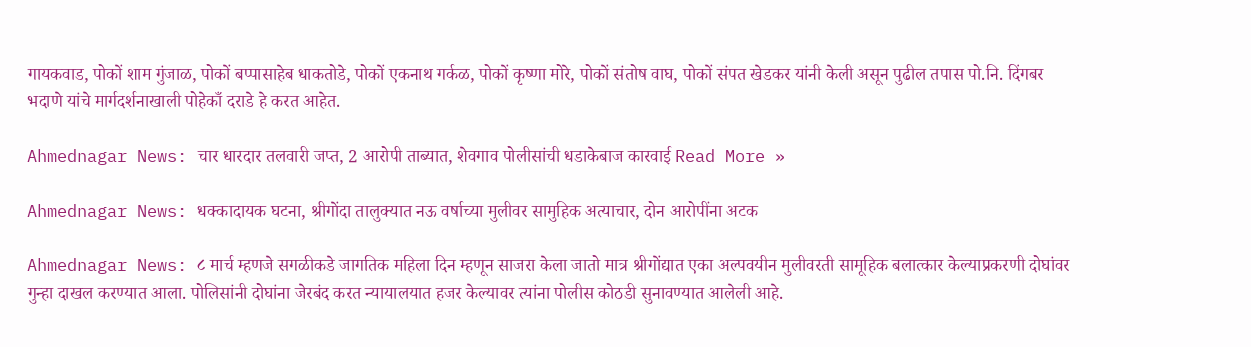गायकवाड, पोकों शाम गुंजाळ, पोकों बप्पासाहेब धाकतोडे, पोकों एकनाथ गर्कळ, पोकों कृष्णा मोरे, पोकों संतोष वाघ, पोकों संपत खेडकर यांनी केली असून पुढील तपास पो.नि. दिंगबर भदाणे यांचे मार्गदर्शनाखाली पोहेकाँ दराडे हे करत आहेत.

Ahmednagar News: चार धारदार तलवारी जप्त, 2 आरोपी ताब्यात, शेवगाव पोलीसांची धडाकेबाज कारवाई Read More »

Ahmednagar News: धक्कादायक घटना, श्रीगोंदा तालुक्यात नऊ वर्षाच्या मुलीवर सामुहिक अत्याचार, दोन आरोपींना अटक

Ahmednagar News: ८ मार्च म्हणजे सगळीकडे जागतिक महिला दिन म्हणून साजरा केला जातो मात्र श्रीगोंद्यात एका अल्पवयीन मुलीवरती सामूहिक बलात्कार केल्याप्रकरणी दोघांवर गुन्हा दाखल करण्यात आला. पोलिसांनी दोघांना जेरबंद करत न्यायालयात हजर केल्यावर त्यांना पोलीस कोठडी सुनावण्यात आलेली आहे.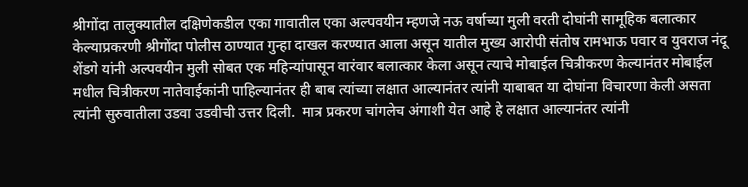श्रीगोंदा तालुक्यातील दक्षिणेकडील एका गावातील एका अल्पवयीन म्हणजे नऊ वर्षाच्या मुली वरती दोघांनी सामूहिक बलात्कार केल्याप्रकरणी श्रीगोंदा पोलीस ठाण्यात गुन्हा दाखल करण्यात आला असून यातील मुख्य आरोपी संतोष रामभाऊ पवार व युवराज नंदू शेंडगे यांनी अल्पवयीन मुली सोबत एक महिन्यांपासून वारंवार बलात्कार केला असून त्याचे मोबाईल चित्रीकरण केल्यानंतर मोबाईल मधील चित्रीकरण नातेवाईकांनी पाहिल्यानंतर ही बाब त्यांच्या लक्षात आल्यानंतर त्यांनी याबाबत या दोघांना विचारणा केली असता त्यांनी सुरुवातीला उडवा उडवीची उत्तर दिली.  मात्र प्रकरण चांगलेच अंगाशी येत आहे हे लक्षात आल्यानंतर त्यांनी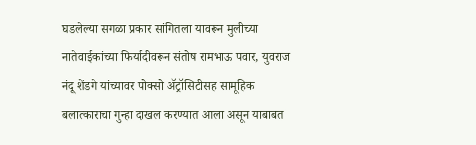घडलेल्या सगळा प्रकार सांगितला यावरून मुलीच्या नातेवाईकांच्या फिर्यादीवरून संतोष रामभाऊ पवार, युवराज नंदू शेंडगे यांच्यावर पोक्सो ॲट्रॉसिटीसह सामूहिक बलात्काराचा गुन्हा दाखल करण्यात आला असून याबाबत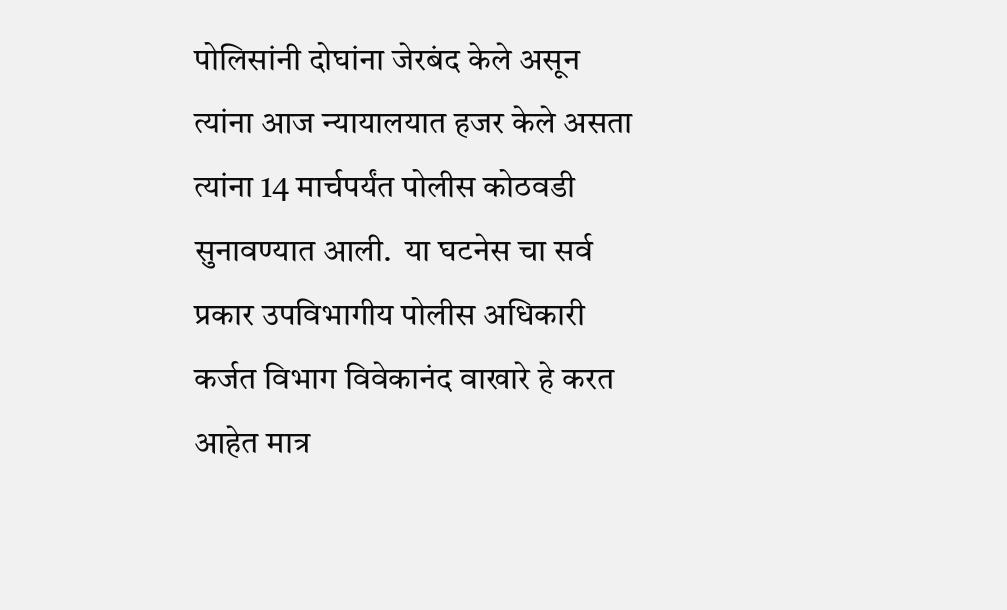पोलिसांनी दोघांना जेरबंद केले असून त्यांना आज न्यायालयात हजर केले असता त्यांना 14 मार्चपर्यंत पोलीस कोठवडी सुनावण्यात आली.  या घटनेस चा सर्व प्रकार उपविभागीय पोलीस अधिकारी कर्जत विभाग विवेकानंद वाखारे हे करत आहेत मात्र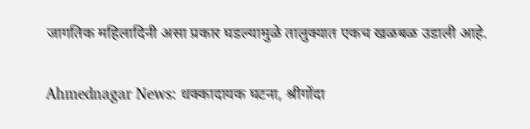जागतिक महिलादिनी असा प्रकार घडल्यामुळे तालुक्यात एकच खळबळ उडाली आहे.

Ahmednagar News: धक्कादायक घटना, श्रीगोंदा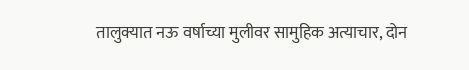तालुक्यात नऊ वर्षाच्या मुलीवर सामुहिक अत्याचार, दोन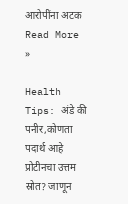आरोपींना अटक Read More »

Health Tips: अंडे की पनीर,कोणता पदार्थ आहे प्रोटीनचा उत्तम स्रोत? जाणून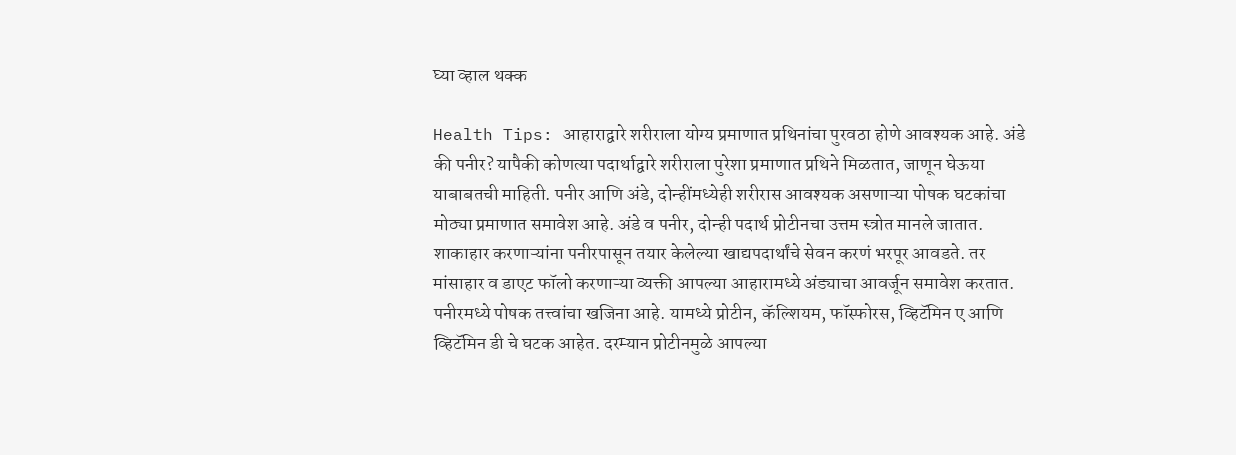घ्या व्हाल थक्क

Health Tips: आहाराद्वारे शरीराला योग्य प्रमाणात प्रथिनांचा पुरवठा होणे आवश्यक आहे. अंडे की पनीर? यापैकी कोणत्या पदार्थाद्वारे शरीराला पुरेशा प्रमाणात प्रथिने मिळतात, जाणून घेऊया याबाबतची माहिती. पनीर आणि अंडे, दोन्हींमध्येही शरीरास आवश्यक असणाऱ्या पोषक घटकांचा मोठ्या प्रमाणात समावेश आहे. अंडे व पनीर, दोन्ही पदार्थ प्रोटीनचा उत्तम स्त्रोत मानले जातात. शाकाहार करणाऱ्यांना पनीरपासून तयार केलेल्या खाद्यपदार्थांचे सेवन करणं भरपूर आवडते. तर मांसाहार व डाएट फॉलो करणाऱ्या व्यक्ती आपल्या आहारामध्ये अंड्याचा आवर्जून समावेश करतात. पनीरमध्ये पोषक तत्त्वांचा खजिना आहे. यामध्ये प्रोटीन, कॅल्शियम, फॉस्फोरस, व्हिटॅमिन ए आणि व्हिटॅमिन डी चे घटक आहेत. दरम्यान प्रोटीनमुळे आपल्या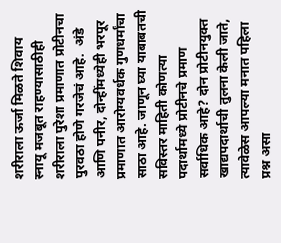शरीराला ऊर्जा मिळते शिवाय स्नायू मजबूत राहण्यासाठीही शरीराला पुरेशा प्रमाणात प्रोटीनचा पुरवठा होणे गरजेचं आहे.  अंडे आणि पनीर, दोन्हींमध्येही भरपूर प्रमाणात आरोग्यवर्धक गुणधर्मांचा साठा आहे. जाणून घ्या याबाबतची सविस्तर माहिती कोणत्या पदार्थामध्ये प्रोटीनचे प्रमाण सर्वाधिक आहे? दोन प्रोटीनयुक्त खाद्यपदार्थाची तुलना केली जाते, त्यावेळेस आपल्या मनात पहिला प्रश्न असा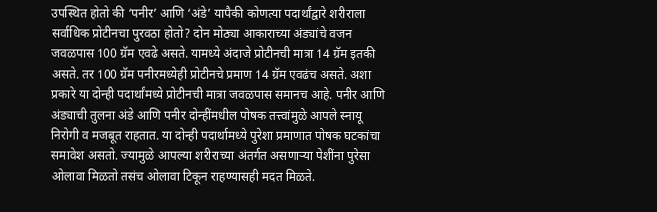उपस्थित होतो की ‘पनीर’ आणि ‘अंडे’ यापैकी कोणत्या पदार्थांद्वारे शरीराला सर्वाधिक प्रोटीनचा पुरवठा होतो? दोन मोठ्या आकाराच्या अंड्यांचे वजन जवळपास 100 ग्रॅम एवढे असते. यामध्ये अंदाजे प्रोटीनची मात्रा 14 ग्रॅम इतकी असते. तर 100 ग्रॅम पनीरमध्येही प्रोटीनचे प्रमाण 14 ग्रॅम एवढंच असते. अशा प्रकारे या दोन्ही पदार्थांमध्ये प्रोटीनची मात्रा जवळपास समानच आहे. पनीर आणि अंड्याची तुलना अंडे आणि पनीर दोन्हींमधील पोषक तत्त्वांमुळे आपले स्नायू निरोगी व मजबूत राहतात. या दोन्ही पदार्थामध्ये पुरेशा प्रमाणात पोषक घटकांचा समावेश असतो. ज्यामुळे आपल्या शरीराच्या अंतर्गत असणाऱ्या पेशींना पुरेसा ओलावा मिळतो तसंच ओलावा टिकून राहण्यासही मदत मिळते.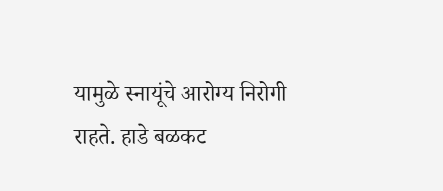यामुळे स्नायूंचे आरोग्य निरोगी राहते. हाडे बळकट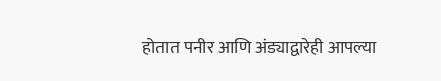होतात पनीर आणि अंड्याद्वारेही आपल्या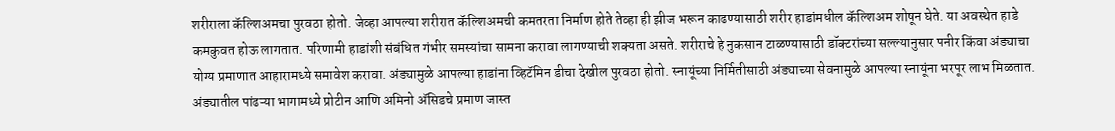शरीराला कॅल्शिअमचा पुरवठा होतो. जेव्हा आपल्या शरीरात कॅल्शिअमची कमतरता निर्माण होते तेव्हा ही झीज भरून काढण्यासाठी शरीर हाडांमधील कॅल्शिअम शोषून घेते. या अवस्थेत हाडे कमकुवत होऊ लागतात. परिणामी हाडांशी संबंधित गंभीर समस्यांचा सामना करावा लागण्याची शक्यता असते. शरीराचे हे नुकसान टाळण्यासाठी डॉक्टरांच्या सल्ल्यानुसार पनीर किंवा अंड्याचा योग्य प्रमाणात आहारामध्ये समावेश करावा. अंड्यामुळे आपल्या हाडांना व्हिटॅमिन डीचा देखील पुरवठा होतो. स्नायूंच्या निर्मितीसाठी अंड्याच्या सेवनामुळे आपल्या स्नायूंना भरपूर लाभ मिळतात. अंड्यातील पांढऱ्या भागामध्ये प्रोटीन आणि अमिनो अ‍ॅसिडचे प्रमाण जास्त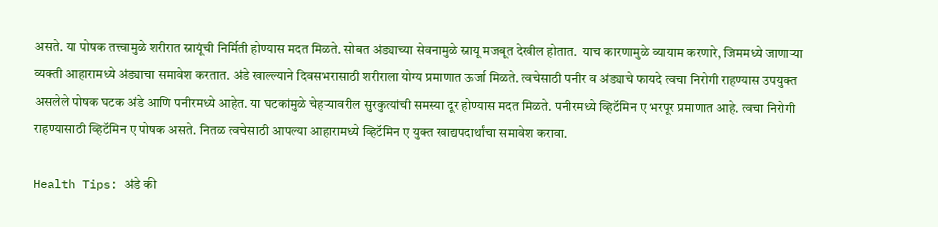असते. या पोषक तत्त्वामुळे शरीरात स्नायूंची निर्मिती होण्यास मदत मिळते. सोबत अंड्याच्या सेवनामुळे स्नायू मजबूत देखील होतात.  याच कारणामुळे व्यायाम करणारे, जिममध्ये जाणाऱ्या व्यक्ती आहारामध्ये अंड्याचा समावेश करतात. अंडे खाल्ल्याने दिवसभरासाठी शरीराला योग्य प्रमाणात ऊर्जा मिळते. त्वचेसाठी पनीर व अंड्याचे फायदे त्वचा निरोगी राहण्यास उपयुक्त असलेले पोषक घटक अंडे आणि पनीरमध्ये आहेत. या घटकांमुळे चेहऱ्यावरील सुरकुत्यांची समस्या दूर होण्यास मदत मिळते. पनीरमध्ये व्हिटॅमिन ए भरपूर प्रमाणात आहे. त्वचा निरोगी राहण्यासाठी व्हिटॅमिन ए पोषक असते. नितळ त्वचेसाठी आपल्या आहारामध्ये व्हिटॅमिन ए युक्त खाद्यपदार्थांचा समावेश करावा.

Health Tips: अंडे की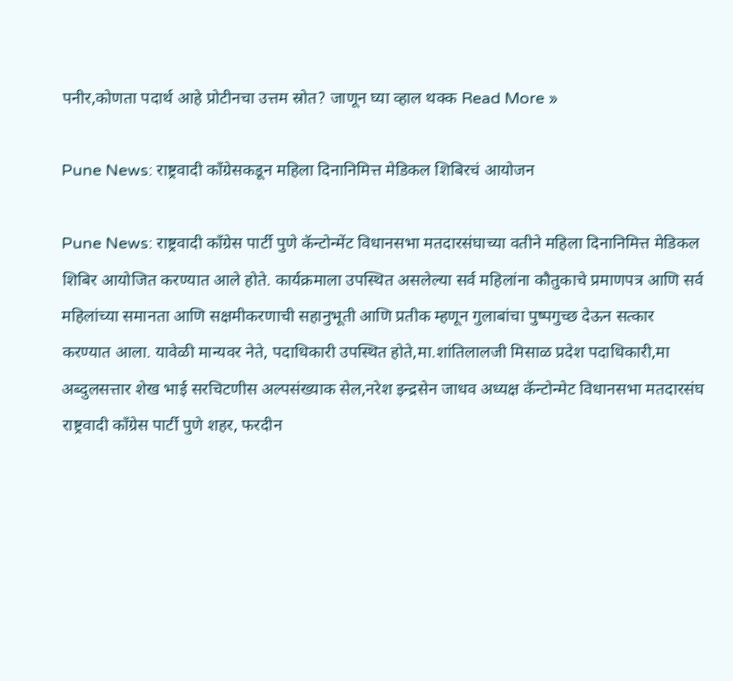पनीर,कोणता पदार्थ आहे प्रोटीनचा उत्तम स्रोत? जाणून घ्या व्हाल थक्क Read More »

Pune News: राष्ट्रवादी काँग्रेसकडून महिला दिनानिमित्त मेडिकल शिबिरचं आयोजन

Pune News: राष्ट्रवादी काँग्रेस पार्टी पुणे कॅन्टोन्मेंट विधानसभा मतदारसंघाच्या वतीने महिला दिनानिमित्त मेडिकल शिबिर आयोजित करण्यात आले होते. कार्यक्रमाला उपस्थित असलेल्या सर्व महिलांना कौतुकाचे प्रमाणपत्र आणि सर्व महिलांच्या समानता आणि सक्षमीकरणाची सहानुभूती आणि प्रतीक म्हणून गुलाबांचा पुष्पगुच्छ देऊन सत्कार करण्यात आला. यावेळी मान्यवर नेते, पदाधिकारी उपस्थित होते,मा.शांतिलालजी मिसाळ प्रदेश पदाधिकारी,मा अब्दुलसत्तार शेख भाई सरचिटणीस अल्पसंख्याक सेल,नरेश इन्द्रसेन जाधव अध्यक्ष कॅन्टोन्मेट विधानसभा मतदारसंघ राष्ट्रवादी काँग्रेस पार्टी पुणे शहर, फरदीन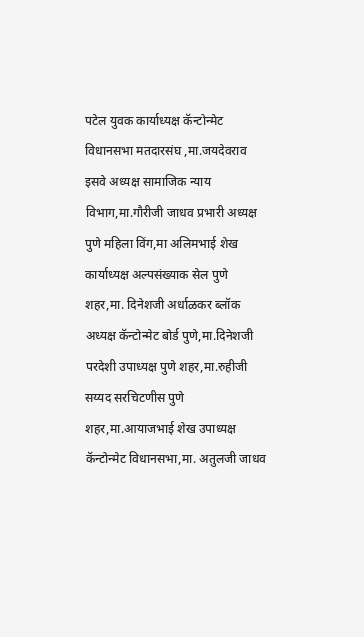पटेल युवक कार्याध्यक्ष कॅन्टोन्मेट विधानसभा मतदारसंघ ,मा.जयदेवराव इसवे अध्यक्ष सामाजिक न्याय विभाग,मा.गौरीजी जाधव प्रभारी अध्यक्ष पुणे महिला विंग,मा अलिमभाई शेख कार्याध्यक्ष अल्पसंख्याक सेल पुणे शहर,मा. दिनेशजी अर्धाळकर ब्लॉक अध्यक्ष कॅन्टोन्मेट बोर्ड पुणे,मा.दिनेशजी परदेशी उपाध्यक्ष पुणे शहर,मा.रुहीजी सय्यद सरचिटणीस पुणे शहर,मा.आयाजभाई शेख उपाध्यक्ष कॅन्टोन्मेट विधानसभा,मा. अतुलजी जाधव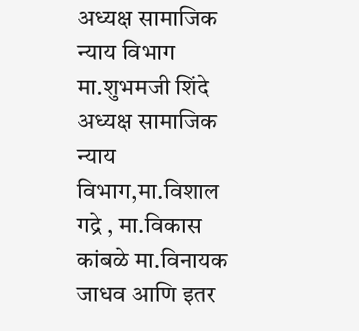अध्यक्ष सामाजिक न्याय विभाग मा.शुभमजी शिंदे अध्यक्ष सामाजिक न्याय विभाग,मा.विशाल गद्रे , मा.विकास कांबळे मा.विनायक जाधव आणि इतर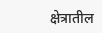क्षेत्रातील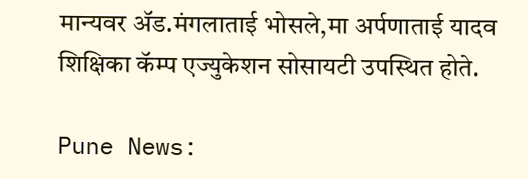मान्यवर ॲड.मंगलाताई भोसले,मा अर्पणाताई यादव शिक्षिका कॅम्प एज्युकेशन सोसायटी उपस्थित होते.

Pune News: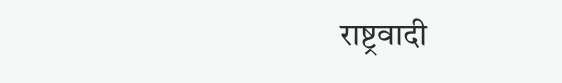राष्ट्रवादी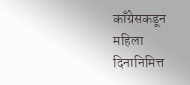काँग्रेसकडून महिला दिनानिमित्त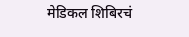मेडिकल शिबिरचं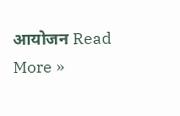आयोजन Read More »